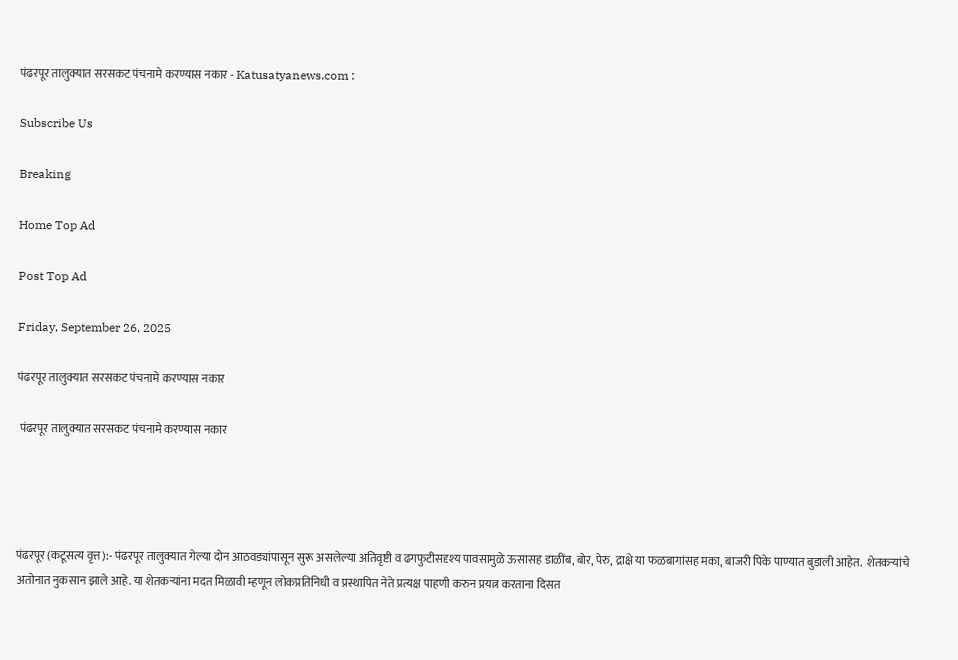पंढरपूर तालुक्यात सरसकट पंचनामे करण्यास नकार - Katusatyanews.com :

Subscribe Us

Breaking

Home Top Ad

Post Top Ad

Friday, September 26, 2025

पंढरपूर तालुक्यात सरसकट पंचनामे करण्यास नकार

 पंढरपूर तालुक्यात सरसकट पंचनामे करण्यास नकार




पंढरपूर (कटूसत्य वृत्त):- पंढरपूर तालुक्यात गेल्या दोन आठवड्यांपासून सुरू असलेल्या अतिवृष्टी व ढगफुटीसदृश्य पावसामुळे ऊसासह डाळींब, बोर, पेरु, द्राक्षे या फळबागांसह मका, बाजरी पिके पाण्यात बुडाली आहेत.  शेतकर्‍यांचे अतोनात नुकसान झाले आहे. या शेतकर्‍यांना मदत मिळावी म्हणून लोकप्रतिनिधी व प्रस्थापित नेते प्रत्यक्ष पाहणी करुन प्रयत्न करताना दिसत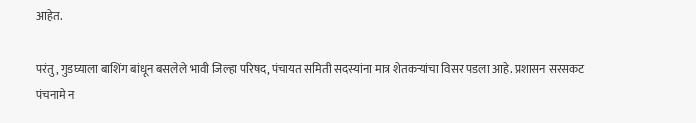आहेत.

परंतु, गुडघ्याला बाशिंग बांधून बसलेले भावी जिल्हा परिषद, पंचायत समिती सदस्यांना मात्र शेतकर्‍यांचा विसर पडला आहे. प्रशासन सरसकट पंचनामे न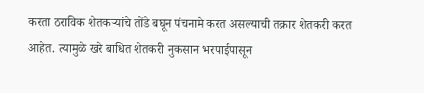करता ठराविक शेतकर्‍यांचे तोंडे बघून पंचनामे करत असल्याची तक्रार शेतकरी करत आहेत. त्यामुळे खरे बाधित शेतकरी नुकसान भरपाईपासून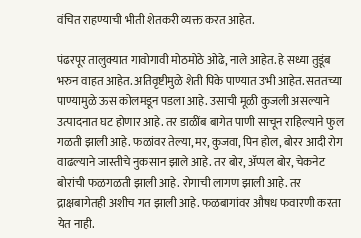वंचित राहण्याची भीती शेतकरी व्यक्त करत आहेत.

पंढरपूर तालुक्यात गावोगावी मोठमोठे ओढे, नाले आहेत. हे सध्या तुडूंब भरुन वाहत आहेत. अतिवृष्टीमुळे शेती पिके पाण्यात उभी आहेत. सततच्या पाण्यामुळे ऊस कोलमडून पडला आहे. उसाची मूळी कुजली असल्याने उत्पादनात घट होणार आहे. तर डाळींब बागेत पाणी साचून राहिल्याने फुल गळती झाली आहे. फळांवर तेल्या, मर, कुजवा, पिन होल, बोरर आदी रोग वाढल्याने जास्तीचे नुकसान झाले आहे. तर बोर, अ‍ॅप्पल बोर, चेकनेट बोरांची फळगळती झाली आहे. रोगाची लागण झाली आहे. तर द्राक्षबागेतही अशीच गत झाली आहे. फळबागांवर औषध फवारणी करता येत नाही.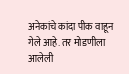अनेकांचे कांदा पीक वाहून गेले आहे. तर मोडणीला आलेली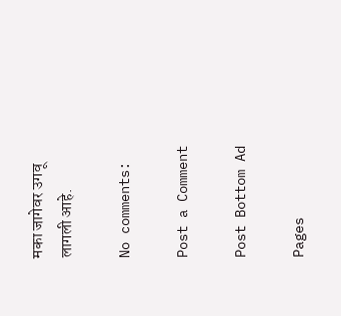मका जागेवर उगवू लागली आहे.

No comments:

Post a Comment

Post Bottom Ad

Pages